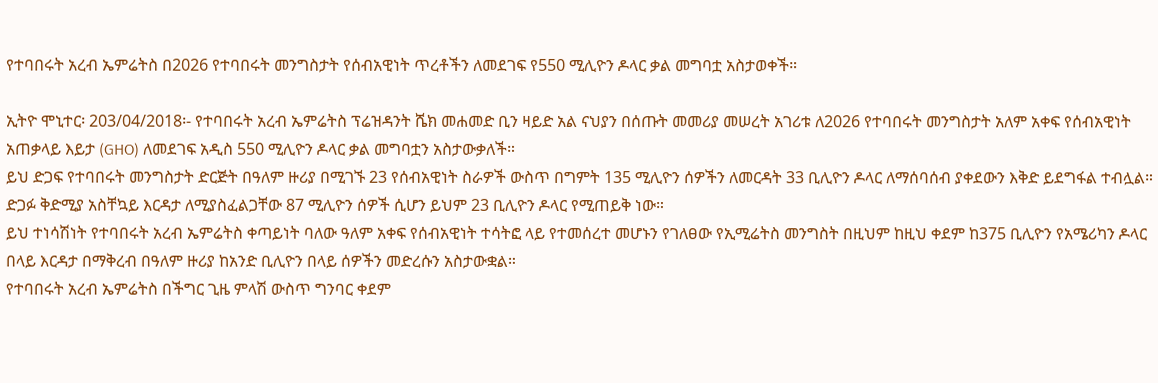የተባበሩት አረብ ኤምሬትስ በ2026 የተባበሩት መንግስታት የሰብአዊነት ጥረቶችን ለመደገፍ የ550 ሚሊዮን ዶላር ቃል መግባቷ አስታወቀች።

ኢትዮ ሞኒተር፡ 203/04/2018፡- የተባበሩት አረብ ኤምሬትስ ፕሬዝዳንት ሼክ መሐመድ ቢን ዛይድ አል ናህያን በሰጡት መመሪያ መሠረት አገሪቱ ለ2026 የተባበሩት መንግስታት አለም አቀፍ የሰብአዊነት አጠቃላይ እይታ (GHO) ለመደገፍ አዲስ 550 ሚሊዮን ዶላር ቃል መግባቷን አስታውቃለች።
ይህ ድጋፍ የተባበሩት መንግስታት ድርጅት በዓለም ዙሪያ በሚገኙ 23 የሰብአዊነት ስራዎች ውስጥ በግምት 135 ሚሊዮን ሰዎችን ለመርዳት 33 ቢሊዮን ዶላር ለማሰባሰብ ያቀደውን እቅድ ይደግፋል ተብሏል።
ድጋፉ ቅድሚያ አስቸኳይ እርዳታ ለሚያስፈልጋቸው 87 ሚሊዮን ሰዎች ሲሆን ይህም 23 ቢሊዮን ዶላር የሚጠይቅ ነው።
ይህ ተነሳሽነት የተባበሩት አረብ ኤምሬትስ ቀጣይነት ባለው ዓለም አቀፍ የሰብአዊነት ተሳትፎ ላይ የተመሰረተ መሆኑን የገለፀው የኢሚሬትስ መንግስት በዚህም ከዚህ ቀደም ከ375 ቢሊዮን የአሜሪካን ዶላር በላይ እርዳታ በማቅረብ በዓለም ዙሪያ ከአንድ ቢሊዮን በላይ ሰዎችን መድረሱን አስታውቋል።
የተባበሩት አረብ ኤምሬትስ በችግር ጊዜ ምላሽ ውስጥ ግንባር ቀደም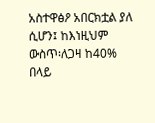አስተዋፅዖ አበርክቷል ያለ ሲሆን፤ ከእነዚህም ውስጥ፡ለጋዛ ከ40% በላይ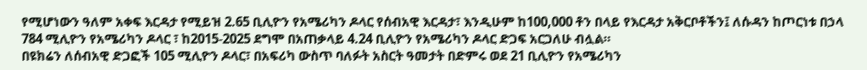የሚሆነውን ዓለም አቀፍ እርዳታ የሚይዝ 2.65 ቢሊዮን የአሜሪካን ዶላር የሰብአዊ እርዳታ፣ እንዲሁም ከ100,000 ቶን በላይ የእርዳታ አቅርቦቶችን፤ ለሱዳን ከጦርነቱ በኃላ 784 ሚሊዮን የአሜሪካን ዶላር ፣ ከ2015-2025 ደግሞ በአጠቃላይ 4.24 ቢሊዮን የአሜሪካን ዶላር ድጋፍ አርጋለሁ ብሏል።
በዩክሬን ለሰብአዊ ድጋፎች 105 ሚሊዮን ዶላር፣ በአፍሪካ ውስጥ ባለፉት አስርት ዓመታት በድምሩ ወደ 21 ቢሊዮን የአሜሪካን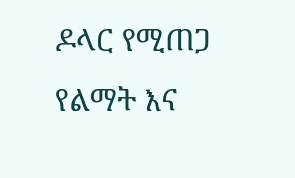ዶላር የሚጠጋ የልማት እና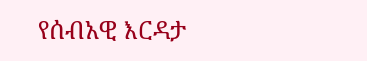የሰብአዊ እርዳታ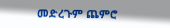መድረጉም ጨምሮ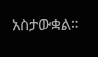አስታውቋል።